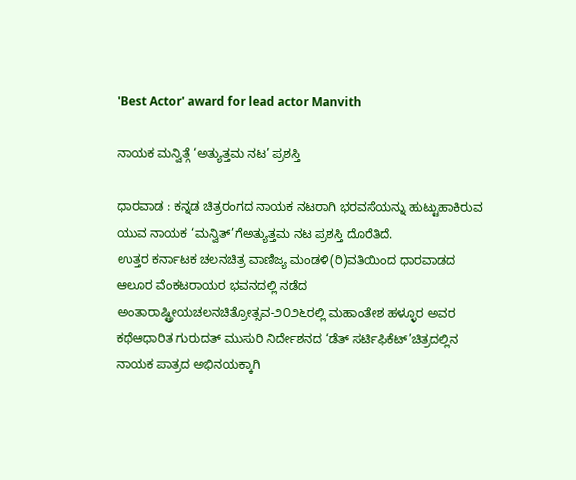'Best Actor' award for lead actor Manvith

ನಾಯಕ ಮನ್ವಿತ್ಗೆ ‘ಅತ್ಯುತ್ತಮ ನಟ’ ಪ್ರಶಸ್ತಿ

ಧಾರವಾಡ : ಕನ್ನಡ ಚಿತ್ರರಂಗದ ನಾಯಕ ನಟರಾಗಿ ಭರವಸೆಯನ್ನು ಹುಟ್ಟುಹಾಕಿರುವ ಯುವ ನಾಯಕ ‘ಮನ್ವಿತ್’ಗೆಅತ್ಯುತ್ತಮ ನಟ ಪ್ರಶಸ್ತಿ ದೊರೆತಿದೆ.
ಉತ್ತರ ಕರ್ನಾಟಕ ಚಲನಚಿತ್ರ ವಾಣಿಜ್ಯ ಮಂಡಳಿ(ರಿ)ವತಿಯಿಂದ ಧಾರವಾಡದ
ಆಲೂರ ವೆಂಕಟರಾಯರ ಭವನದಲ್ಲಿ ನಡೆದ ಅಂತಾರಾಷ್ಟ್ರೀಯಚಲನಚಿತ್ರೋತ್ಸವ-೨೦೨೬ರಲ್ಲಿ ಮಹಾಂತೇಶ ಹಳ್ಳೂರ ಅವರ ಕಥೆಆಧಾರಿತ ಗುರುದತ್ ಮುಸುರಿ ನಿರ್ದೇಶನದ ‘ಡೆತ್ ಸರ್ಟಿಫಿಕೆಟ್’ಚಿತ್ರದಲ್ಲಿನ ನಾಯಕ ಪಾತ್ರದ ಅಭಿನಯಕ್ಕಾಗಿ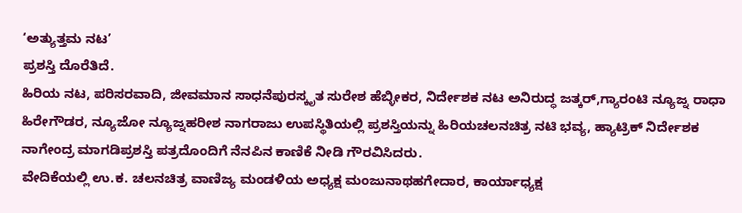‘ಅತ್ಯುತ್ತಮ ನಟ’
ಪ್ರಶಸ್ತಿ ದೊರೆತಿದೆ.
ಹಿರಿಯ ನಟ, ಪರಿಸರವಾದಿ, ಜೀವಮಾನ ಸಾಧನೆಪುರಸ್ಕೃತ ಸುರೇಶ ಹೆಬ್ಳೀಕರ, ನಿರ್ದೇಶಕ ನಟ ಅನಿರುದ್ಧ ಜತ್ಕರ್,ಗ್ಯಾರಂಟಿ ನ್ಯೂಜ್ನ ರಾಧಾ ಹಿರೇಗೌಡರ, ನ್ಯೂಜೋ ನ್ಯೂಜ್ನಹರೀಶ ನಾಗರಾಜು ಉಪಸ್ಥಿತಿಯಲ್ಲಿ ಪ್ರಶಸ್ತಿಯನ್ನು ಹಿರಿಯಚಲನಚಿತ್ರ ನಟಿ ಭವ್ಯ, ಹ್ಯಾಟ್ರಿಕ್ ನಿರ್ದೇಶಕ ನಾಗೇಂದ್ರ ಮಾಗಡಿಪ್ರಶಸ್ತಿ ಪತ್ರದೊಂದಿಗೆ ನೆನಪಿನ ಕಾಣಿಕೆ ನೀಡಿ ಗೌರವಿಸಿದರು.
ವೇದಿಕೆಯಲ್ಲಿ ಉ.ಕ. ಚಲನಚಿತ್ರ ವಾಣಿಜ್ಯ ಮಂಡಳಿಯ ಅಧ್ಯಕ್ಷ ಮಂಜುನಾಥಹಗೇದಾರ, ಕಾರ್ಯಾಧ್ಯಕ್ಷ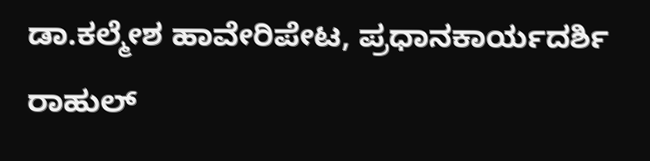ಡಾ.ಕಲ್ಮೇಶ ಹಾವೇರಿಪೇಟ, ಪ್ರಧಾನಕಾರ್ಯದರ್ಶಿ ರಾಹುಲ್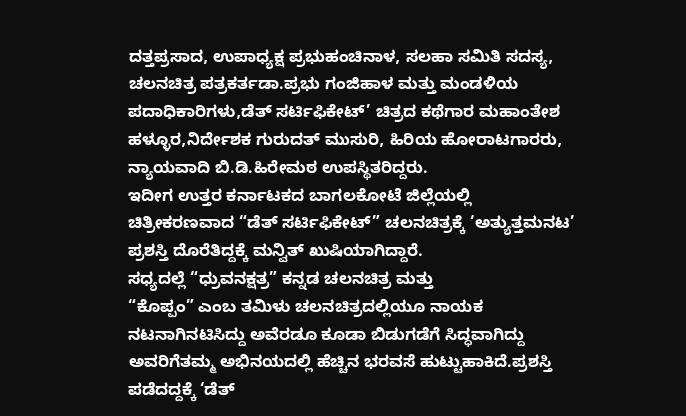ದತ್ತಪ್ರಸಾದ, ಉಪಾಧ್ಯಕ್ಷ ಪ್ರಭುಹಂಚಿನಾಳ, ಸಲಹಾ ಸಮಿತಿ ಸದಸ್ಯ, ಚಲನಚಿತ್ರ ಪತ್ರಕರ್ತಡಾ.ಪ್ರಭು ಗಂಜಿಹಾಳ ಮತ್ತು ಮಂಡಳಿಯ ಪದಾಧಿಕಾರಿಗಳು,ಡೆತ್ ಸರ್ಟಿಫಿಕೇಟ್’ ಚಿತ್ರದ ಕಥೆಗಾರ ಮಹಾಂತೇಶ ಹಳ್ಳೂರ,ನಿರ್ದೇಶಕ ಗುರುದತ್ ಮುಸುರಿ, ಹಿರಿಯ ಹೋರಾಟಗಾರರು,
ನ್ಯಾಯವಾದಿ ಬಿ.ಡಿ.ಹಿರೇಮಠ ಉಪಸ್ಥಿತರಿದ್ದರು.
ಇದೀಗ ಉತ್ತರ ಕರ್ನಾಟಕದ ಬಾಗಲಕೋಟೆ ಜಿಲ್ಲೆಯಲ್ಲಿ
ಚಿತ್ರೀಕರಣವಾದ “ಡೆತ್ ಸರ್ಟಿಫಿಕೇಟ್” ಚಲನಚಿತ್ರಕ್ಕೆ ‘ಅತ್ಯುತ್ತಮನಟ’ ಪ್ರಶಸ್ತಿ ದೊರೆತಿದ್ದಕ್ಕೆ ಮನ್ವಿತ್ ಖುಷಿಯಾಗಿದ್ದಾರೆ.
ಸಧ್ಯದಲ್ಲೆ “ಧ್ರುವನಕ್ಷತ್ರ” ಕನ್ನಡ ಚಲನಚಿತ್ರ ಮತ್ತು
“ಕೊಪ್ಪಂ” ಎಂಬ ತಮಿಳು ಚಲನಚಿತ್ರದಲ್ಲಿಯೂ ನಾಯಕ ನಟನಾಗಿನಟಿಸಿದ್ದು ಅವೆರಡೂ ಕೂಡಾ ಬಿಡುಗಡೆಗೆ ಸಿದ್ಧವಾಗಿದ್ದು ಅವರಿಗೆತಮ್ಮ ಅಭಿನಯದಲ್ಲಿ ಹೆಚ್ಚಿನ ಭರವಸೆ ಹುಟ್ಟುಹಾಕಿದೆ.ಪ್ರಶಸ್ತಿ
ಪಡೆದದ್ದಕ್ಕೆ ‘ಡೆತ್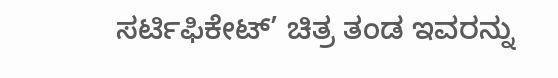ಸರ್ಟಿಫಿಕೇಟ್’ ಚಿತ್ರ ತಂಡ ಇವರನ್ನು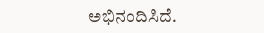ಅಭಿನಂದಿಸಿದೆ.